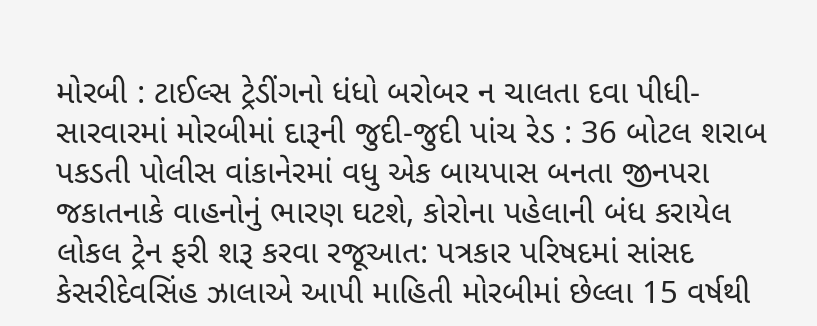મોરબી : ટાઈલ્સ ટ્રેડીંગનો ધંધો બરોબર ન ચાલતા દવા પીધી-સારવારમાં મોરબીમાં દારૂની જુદી-જુદી પાંચ રેડ : 36 બોટલ શરાબ પકડતી પોલીસ વાંકાનેરમાં વધુ એક બાયપાસ બનતા જીનપરા જકાતનાકે વાહનોનું ભારણ ઘટશે, કોરોના પહેલાની બંધ કરાયેલ લોકલ ટ્રેન ફરી શરૂ કરવા રજૂઆત: પત્રકાર પરિષદમાં સાંસદ કેસરીદેવસિંહ ઝાલાએ આપી માહિતી મોરબીમાં છેલ્લા 15 વર્ષથી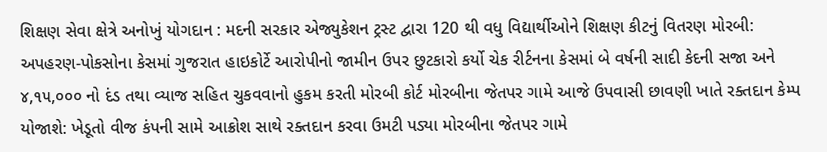શિક્ષણ સેવા ક્ષેત્રે અનોખું યોગદાન : મદની સરકાર એજ્યુકેશન ટ્રસ્ટ દ્વારા 120 થી વધુ વિદ્યાર્થીઓને શિક્ષણ કીટનું વિતરણ મોરબી: અપહરણ-પોકસોના કેસમાં ગુજરાત હાઇકોર્ટે આરોપીનો જામીન ઉપર છુટકારો કર્યો ચેક રીર્ટનના કેસમાં બે વર્ષની સાદી કેદની સજા અને ૪,૧૫,૦૦૦ નો દંડ તથા વ્યાજ સહિત ચુકવવાનો હુકમ કરતી મોરબી કોર્ટ મોરબીના જેતપર ગામે આજે ઉપવાસી છાવણી ખાતે રક્તદાન કેમ્પ યોજાશે: ખેડૂતો વીજ કંપની સામે આક્રોશ સાથે રક્તદાન કરવા ઉમટી પડ્યા મોરબીના જેતપર ગામે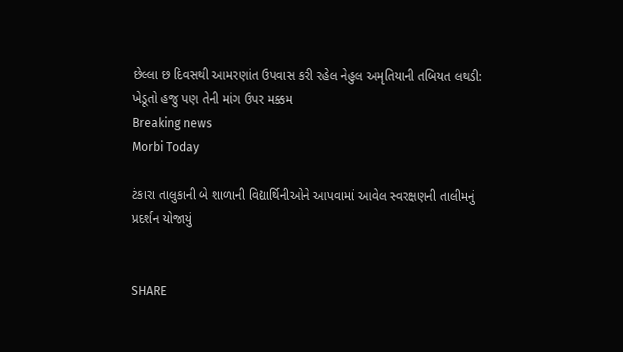છેલ્લા છ દિવસથી આમરણાંત ઉપવાસ કરી રહેલ નેહુલ અમૃતિયાની તબિયત લથડી: ખેડૂતો હજુ પણ તેની માંગ ઉપર મક્કમ
Breaking news
Morbi Today

ટંકારા તાલુકાની બે શાળાની વિદ્યાર્થિનીઓને આપવામાં આવેલ સ્વરક્ષણની તાલીમનું પ્રદર્શન યોજાયું


SHARE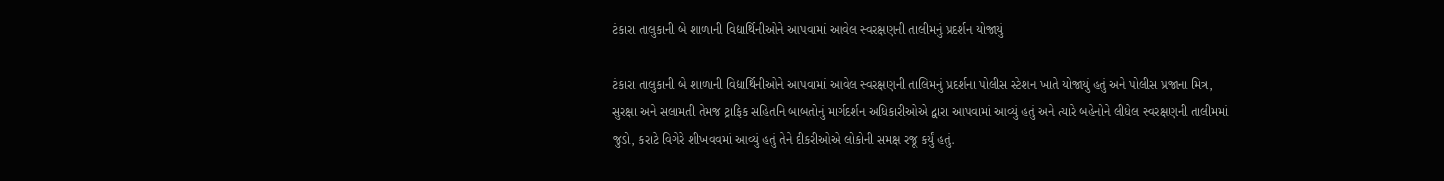ટંકારા તાલુકાની બે શાળાની વિદ્યાર્થિનીઓને આપવામાં આવેલ સ્વરક્ષણની તાલીમનું પ્રદર્શન યોજાયું

ટંકારા તાલુકાની બે શાળાની વિદ્યાર્થિનીઓને આપવામાં આવેલ સ્વરક્ષણની તાલિમનું પ્રદર્શના પોલીસ સ્ટેશન ખાતે યોજાયું હતું અને પોલીસ પ્રજાના મિત્ર, સુરક્ષા અને સલામતી તેમજ ટ્રાફિક સહિતનિ બાબતોનું માર્ગદર્શન અધિકારીઓએ દ્વારા આપવામાં આવ્યું હતું અને ત્યારે બહેનોને લીધેલ સ્વરક્ષણની તાલીમમાં જુડો, કરાટે વિગેરે શીખવવમાં આવ્યું હતું તેને દીકરીઓએ લોકોની સમક્ષ રજૂ કર્યું હતું.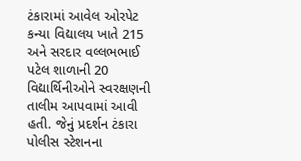ટંકારામાં આવેલ ઓરપેટ કન્યા વિદ્યાલય ખાતે 215 અને સરદાર વલ્લભભાઈ પટેલ શાળાની 20 વિદ્યાર્થિનીઓને સ્વરક્ષણની તાલીમ આપવામાં આવી હતી. જેનું પ્રદર્શન ટંકારા પોલીસ સ્ટેશનના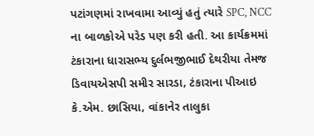પટાંગણમાં રાખવામા આવ્યું હતું ત્યારે SPC, NCC ના બાળકોએ પરેડ પણ કરી હતી. આ કાર્યક્રમમાં ટંકારાના ધારાસભ્ય દુર્લભજીભાઈ દેથરીયા તેમજ ડિવાયએસપી સમીર સારડા, ટંકારાના પીઆઇ કે.એમ. છાસિયા, વાંકાનેર તાલુકા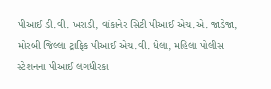પીઆઈ ડી.વી. ખરાડી, વાંકાનેર સિટી પીઆઈ એચ.એ. જાડેજા, મોરબી જિલ્લા ટ્રાફિક પીઆઈ એચ.વી. ધેલા, મહિલા પોલીસ સ્ટેશનના પીઆઈ લગધીરકા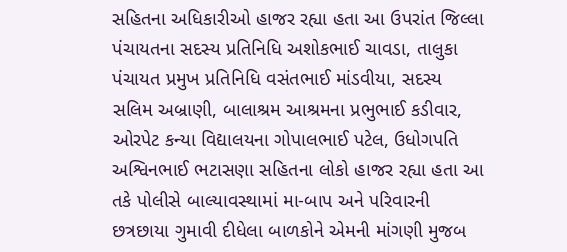સહિતના અધિકારીઓ હાજર રહ્યા હતા આ ઉપરાંત જિલ્લા પંચાયતના સદસ્ય પ્રતિનિધિ અશોકભાઈ ચાવડા, તાલુકા પંચાયત પ્રમુખ પ્રતિનિધિ વસંતભાઈ માંડવીયા, સદસ્ય સલિમ અબ્રાણી, બાલાશ્રમ આશ્રમના પ્રભુભાઈ કડીવાર, ઓરપેટ કન્યા વિદ્યાલયના ગોપાલભાઈ પટેલ, ઉધોગપતિ અશ્વિનભાઈ ભટાસણા સહિતના લોકો હાજર રહ્યા હતા આ તકે પોલીસે બાલ્યાવસ્થામાં મા-બાપ અને પરિવારની છત્રછાયા ગુમાવી દીધેલા બાળકોને એમની માંગણી મુજબ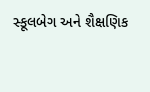સ્કૂલબેગ અને શૈક્ષણિક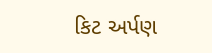કિટ અર્પણ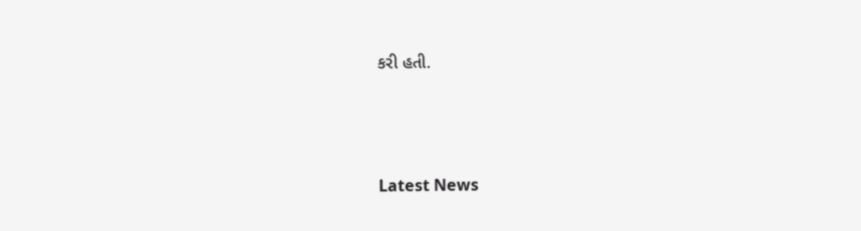કરી હતી.






Latest News